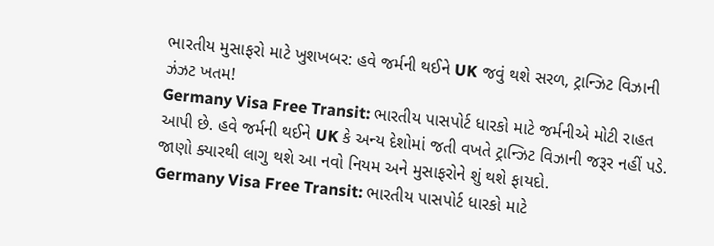ભારતીય મુસાફરો માટે ખુશખબર: હવે જર્મની થઈને UK જવું થશે સરળ, ટ્રાન્ઝિટ વિઝાની ઝંઝટ ખતમ!
Germany Visa Free Transit: ભારતીય પાસપોર્ટ ધારકો માટે જર્મનીએ મોટી રાહત આપી છે. હવે જર્મની થઈને UK કે અન્ય દેશોમાં જતી વખતે ટ્રાન્ઝિટ વિઝાની જરૂર નહીં પડે. જાણો ક્યારથી લાગુ થશે આ નવો નિયમ અને મુસાફરોને શું થશે ફાયદો.
Germany Visa Free Transit: ભારતીય પાસપોર્ટ ધારકો માટે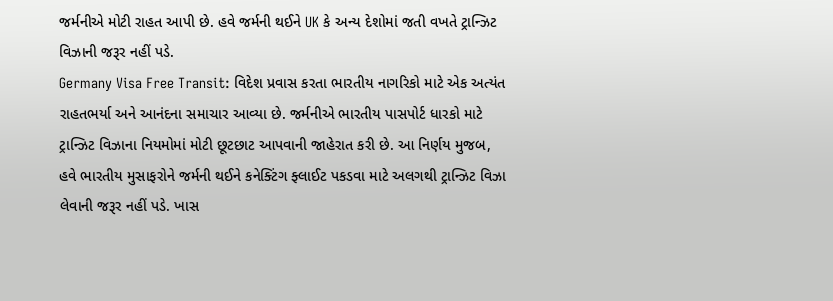જર્મનીએ મોટી રાહત આપી છે. હવે જર્મની થઈને UK કે અન્ય દેશોમાં જતી વખતે ટ્રાન્ઝિટ વિઝાની જરૂર નહીં પડે.
Germany Visa Free Transit: વિદેશ પ્રવાસ કરતા ભારતીય નાગરિકો માટે એક અત્યંત રાહતભર્યા અને આનંદના સમાચાર આવ્યા છે. જર્મનીએ ભારતીય પાસપોર્ટ ધારકો માટે ટ્રાન્ઝિટ વિઝાના નિયમોમાં મોટી છૂટછાટ આપવાની જાહેરાત કરી છે. આ નિર્ણય મુજબ, હવે ભારતીય મુસાફરોને જર્મની થઈને કનેક્ટિંગ ફ્લાઈટ પકડવા માટે અલગથી ટ્રાન્ઝિટ વિઝા લેવાની જરૂર નહીં પડે. ખાસ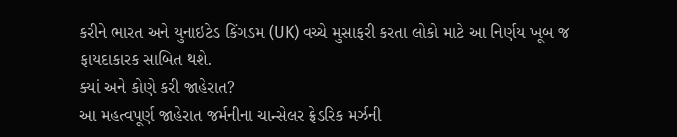કરીને ભારત અને યુનાઇટેડ કિંગડમ (UK) વચ્ચે મુસાફરી કરતા લોકો માટે આ નિર્ણય ખૂબ જ ફાયદાકારક સાબિત થશે.
ક્યાં અને કોણે કરી જાહેરાત?
આ મહત્વપૂર્ણ જાહેરાત જર્મનીના ચાન્સેલર ફ્રેડરિક મર્ઝની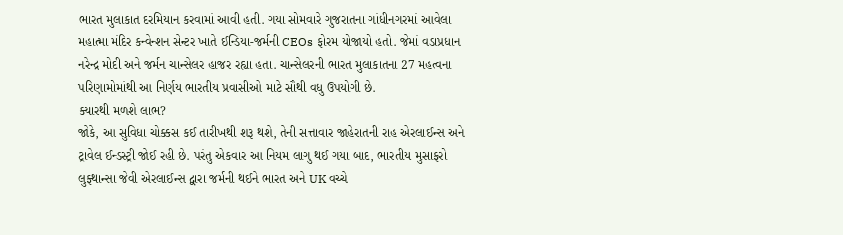ભારત મુલાકાત દરમિયાન કરવામાં આવી હતી. ગયા સોમવારે ગુજરાતના ગાંધીનગરમાં આવેલા મહાત્મા મંદિર કન્વેન્શન સેન્ટર ખાતે ઈન્ડિયા-જર્મની CEOs ફોરમ યોજાયો હતો. જેમાં વડાપ્રધાન નરેન્દ્ર મોદી અને જર્મન ચાન્સેલર હાજર રહ્યા હતા. ચાન્સેલરની ભારત મુલાકાતના 27 મહત્વના પરિણામોમાંથી આ નિર્ણય ભારતીય પ્રવાસીઓ માટે સૌથી વધુ ઉપયોગી છે.
ક્યારથી મળશે લાભ?
જોકે, આ સુવિધા ચોક્કસ કઈ તારીખથી શરૂ થશે, તેની સત્તાવાર જાહેરાતની રાહ એરલાઈન્સ અને ટ્રાવેલ ઈન્ડસ્ટ્રી જોઈ રહી છે. પરંતુ એકવાર આ નિયમ લાગુ થઈ ગયા બાદ, ભારતીય મુસાફરો લુફ્થાન્સા જેવી એરલાઈન્સ દ્વારા જર્મની થઈને ભારત અને UK વચ્ચે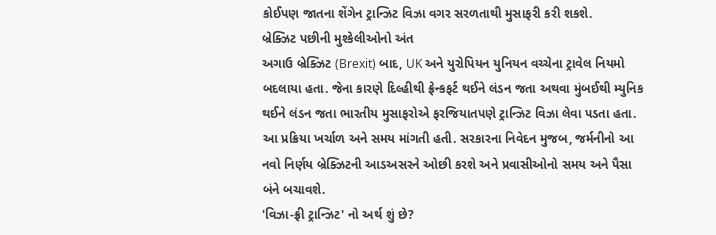કોઈપણ જાતના શેંગેન ટ્રાન્ઝિટ વિઝા વગર સરળતાથી મુસાફરી કરી શકશે.
બ્રેક્ઝિટ પછીની મુશ્કેલીઓનો અંત
અગાઉ બ્રેક્ઝિટ (Brexit) બાદ, UK અને યુરોપિયન યુનિયન વચ્ચેના ટ્રાવેલ નિયમો બદલાયા હતા. જેના કારણે દિલ્હીથી ફ્રેન્કફર્ટ થઈને લંડન જતા અથવા મુંબઈથી મ્યુનિક થઈને લંડન જતા ભારતીય મુસાફરોએ ફરજિયાતપણે ટ્રાન્ઝિટ વિઝા લેવા પડતા હતા. આ પ્રક્રિયા ખર્ચાળ અને સમય માંગતી હતી. સરકારના નિવેદન મુજબ, જર્મનીનો આ નવો નિર્ણય બ્રેક્ઝિટની આડઅસરને ઓછી કરશે અને પ્રવાસીઓનો સમય અને પૈસા બંને બચાવશે.
'વિઝા-ફ્રી ટ્રાન્ઝિટ' નો અર્થ શું છે?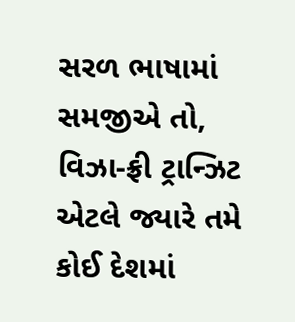સરળ ભાષામાં સમજીએ તો, વિઝા-ફ્રી ટ્રાન્ઝિટ એટલે જ્યારે તમે કોઈ દેશમાં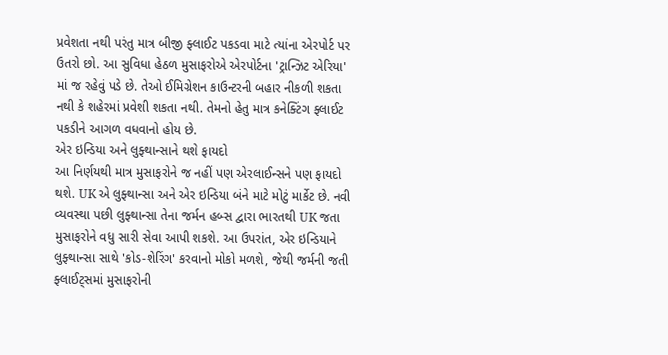પ્રવેશતા નથી પરંતુ માત્ર બીજી ફ્લાઈટ પકડવા માટે ત્યાંના એરપોર્ટ પર ઉતરો છો. આ સુવિધા હેઠળ મુસાફરોએ એરપોર્ટના 'ટ્રાન્ઝિટ એરિયા' માં જ રહેવું પડે છે. તેઓ ઈમિગ્રેશન કાઉન્ટરની બહાર નીકળી શકતા નથી કે શહેરમાં પ્રવેશી શકતા નથી. તેમનો હેતુ માત્ર કનેક્ટિંગ ફ્લાઈટ પકડીને આગળ વધવાનો હોય છે.
એર ઇન્ડિયા અને લુફ્થાન્સાને થશે ફાયદો
આ નિર્ણયથી માત્ર મુસાફરોને જ નહીં પણ એરલાઈન્સને પણ ફાયદો થશે. UK એ લુફ્થાન્સા અને એર ઇન્ડિયા બંને માટે મોટું માર્કેટ છે. નવી વ્યવસ્થા પછી લુફ્થાન્સા તેના જર્મન હબ્સ દ્વારા ભારતથી UK જતા મુસાફરોને વધુ સારી સેવા આપી શકશે. આ ઉપરાંત, એર ઇન્ડિયાને લુફ્થાન્સા સાથે 'કોડ-શેરિંગ' કરવાનો મોકો મળશે, જેથી જર્મની જતી ફ્લાઈટ્સમાં મુસાફરોની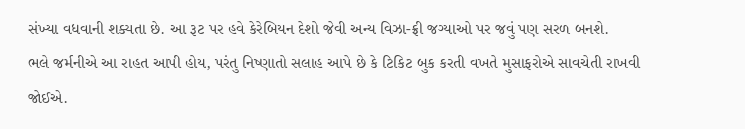સંખ્યા વધવાની શક્યતા છે. આ રૂટ પર હવે કેરેબિયન દેશો જેવી અન્ય વિઝા-ફ્રી જગ્યાઓ પર જવું પણ સરળ બનશે.
ભલે જર્મનીએ આ રાહત આપી હોય, પરંતુ નિષ્ણાતો સલાહ આપે છે કે ટિકિટ બુક કરતી વખતે મુસાફરોએ સાવચેતી રાખવી જોઈએ.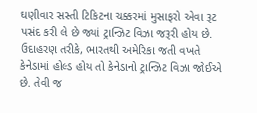ઘણીવાર સસ્તી ટિકિટના ચક્કરમાં મુસાફરો એવા રૂટ પસંદ કરી લે છે જ્યાં ટ્રાન્ઝિટ વિઝા જરૂરી હોય છે. ઉદાહરણ તરીકે, ભારતથી અમેરિકા જતી વખતે કેનેડામાં હોલ્ડ હોય તો કેનેડાનો ટ્રાન્ઝિટ વિઝા જોઈએ છે. તેવી જ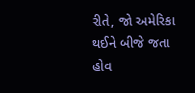રીતે, જો અમેરિકા થઈને બીજે જતા હોવ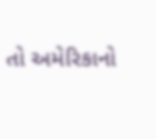તો અમેરિકાનો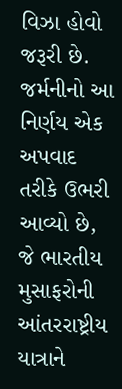વિઝા હોવો જરૂરી છે. જર્મનીનો આ નિર્ણય એક અપવાદ તરીકે ઉભરી આવ્યો છે, જે ભારતીય મુસાફરોની આંતરરાષ્ટ્રીય યાત્રાને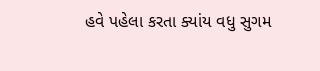હવે પહેલા કરતા ક્યાંય વધુ સુગમ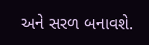અને સરળ બનાવશે.